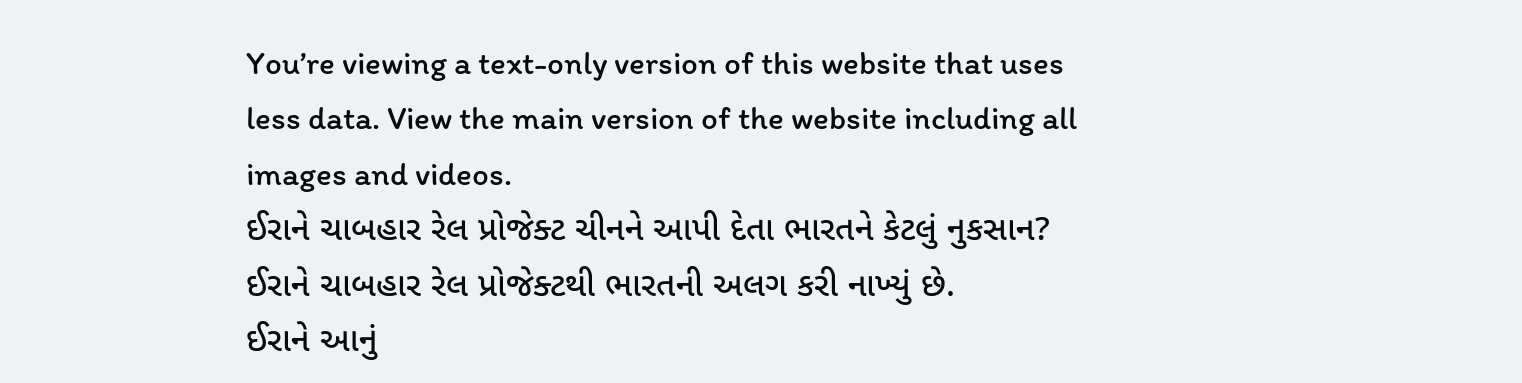You’re viewing a text-only version of this website that uses less data. View the main version of the website including all images and videos.
ઈરાને ચાબહાર રેલ પ્રોજેક્ટ ચીનને આપી દેતા ભારતને કેટલું નુકસાન?
ઈરાને ચાબહાર રેલ પ્રોજેક્ટથી ભારતની અલગ કરી નાખ્યું છે.
ઈરાને આનું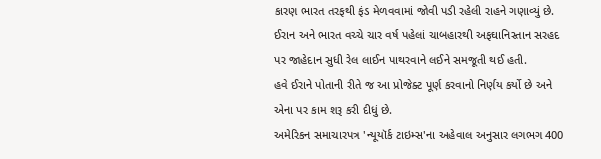કારણ ભારત તરફથી ફંડ મેળવવામાં જોવી પડી રહેલી રાહને ગણાવ્યું છે. ઈરાન અને ભારત વચ્ચે ચાર વર્ષ પહેલાં ચાબહારથી અફઘાનિસ્તાન સરહદ પર જાહેદાન સુધી રેલ લાઈન પાથરવાને લઈને સમજૂતી થઈ હતી.
હવે ઈરાને પોતાની રીતે જ આ પ્રોજેક્ટ પૂર્ણ કરવાનો નિર્ણય કર્યો છે અને એના પર કામ શરૂ કરી દીધું છે.
અમેરિકન સમાચારપત્ર 'ન્યૂયૉર્ક ટાઇમ્સ'ના અહેવાલ અનુસાર લગભગ 400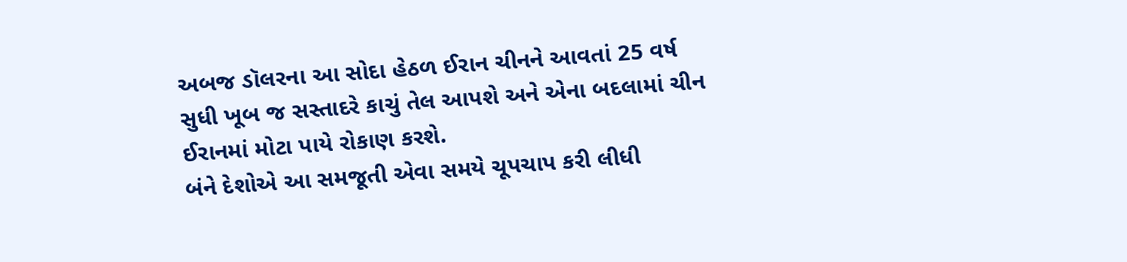અબજ ડૉલરના આ સોદા હેઠળ ઈરાન ચીનને આવતાં 25 વર્ષ સુધી ખૂબ જ સસ્તાદરે કાચું તેલ આપશે અને એના બદલામાં ચીન ઈરાનમાં મોટા પાયે રોકાણ કરશે.
બંને દેશોએ આ સમજૂતી એવા સમયે ચૂપચાપ કરી લીધી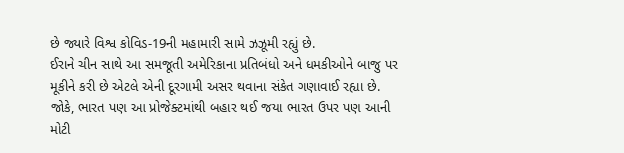છે જ્યારે વિશ્વ કોવિડ-19ની મહામારી સામે ઝઝૂમી રહ્યું છે.
ઈરાને ચીન સાથે આ સમજૂતી અમેરિકાના પ્રતિબંધો અને ધમકીઓને બાજુ પર મૂકીને કરી છે એટલે એની દૂરગામી અસર થવાના સંકેત ગણાવાઈ રહ્યા છે. જોકે, ભારત પણ આ પ્રોજેક્ટમાંથી બહાર થઈ જયા ભારત ઉપર પણ આની મોટી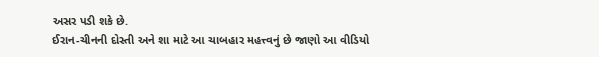અસર પડી શકે છે.
ઈરાન-ચીનની દોસ્તી અને શા માટે આ ચાબહાર મહત્ત્વનું છે જાણો આ વીડિયો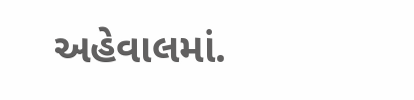અહેવાલમાં.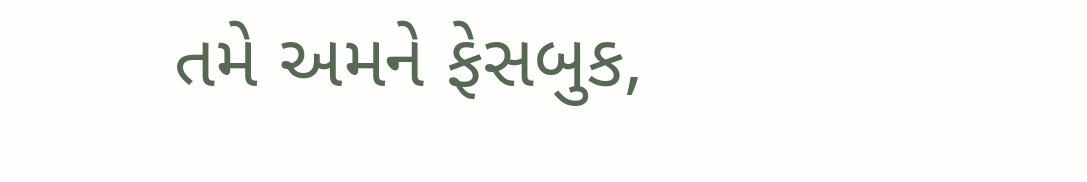તમે અમને ફેસબુક,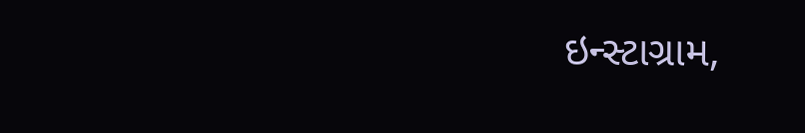ઇન્સ્ટાગ્રામ,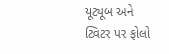યૂટ્યૂબ અને ટ્વિટર પર ફોલો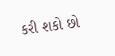કરી શકો છો